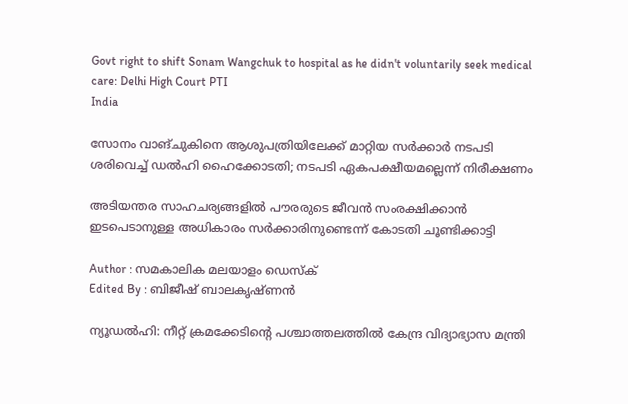Govt right to shift Sonam Wangchuk to hospital as he didn't voluntarily seek medical care: Delhi High Court PTI
India

സോനം വാങ്ചുകിനെ ആശുപത്രിയിലേക്ക് മാറ്റിയ സര്‍ക്കാര്‍ നടപടി ശരിവെച്ച് ഡല്‍ഹി ഹൈക്കോടതി; നടപടി ഏകപക്ഷീയമല്ലെന്ന് നിരീക്ഷണം

അടിയന്തര സാഹചര്യങ്ങളില്‍ പൗരരുടെ ജീവന്‍ സംരക്ഷിക്കാന്‍ ഇടപെടാനുള്ള അധികാരം സര്‍ക്കാരിനുണ്ടെന്ന് കോടതി ചൂണ്ടിക്കാട്ടി

Author : സമകാലിക മലയാളം ഡെസ്ക്
Edited By : ബിജീഷ് ബാലകൃഷ്ണൻ

ന്യൂഡല്‍ഹി: നീറ്റ് ക്രമക്കേടിന്റെ പശ്ചാത്തലത്തില്‍ കേന്ദ്ര വിദ്യാഭ്യാസ മന്ത്രി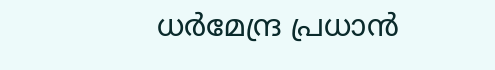ധര്‍മേന്ദ്ര പ്രധാന്‍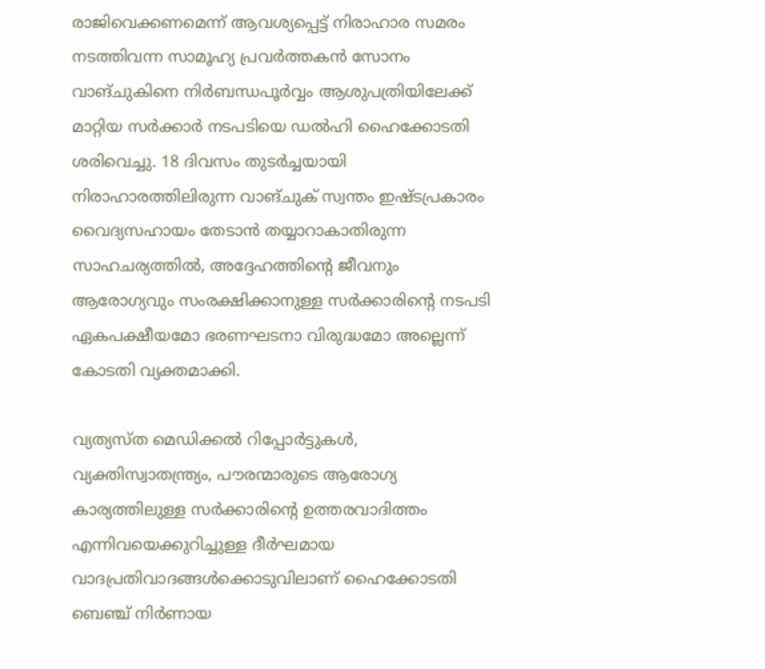രാജിവെക്കണമെന്ന് ആവശ്യപ്പെട്ട് നിരാഹാര സമരം നടത്തിവന്ന സാമൂഹ്യ പ്രവര്‍ത്തകന്‍ സോനം വാങ്ചുകിനെ നിര്‍ബന്ധപൂര്‍വ്വം ആശുപത്രിയിലേക്ക് മാറ്റിയ സര്‍ക്കാര്‍ നടപടിയെ ഡല്‍ഹി ഹൈക്കോടതി ശരിവെച്ചു. 18 ദിവസം തുടര്‍ച്ചയായി നിരാഹാരത്തിലിരുന്ന വാങ്ചുക് സ്വന്തം ഇഷ്ടപ്രകാരം വൈദ്യസഹായം തേടാന്‍ തയ്യാറാകാതിരുന്ന സാഹചര്യത്തില്‍, അദ്ദേഹത്തിന്റെ ജീവനും ആരോഗ്യവും സംരക്ഷിക്കാനുള്ള സര്‍ക്കാരിന്റെ നടപടി ഏകപക്ഷീയമോ ഭരണഘടനാ വിരുദ്ധമോ അല്ലെന്ന് കോടതി വ്യക്തമാക്കി.

വ്യത്യസ്ത മെഡിക്കല്‍ റിപ്പോര്‍ട്ടുകള്‍, വ്യക്തിസ്വാതന്ത്ര്യം, പൗരന്മാരുടെ ആരോഗ്യ കാര്യത്തിലുള്ള സര്‍ക്കാരിന്റെ ഉത്തരവാദിത്തം എന്നിവയെക്കുറിച്ചുള്ള ദീര്‍ഘമായ വാദപ്രതിവാദങ്ങള്‍ക്കൊടുവിലാണ് ഹൈക്കോടതി ബെഞ്ച് നിര്‍ണായ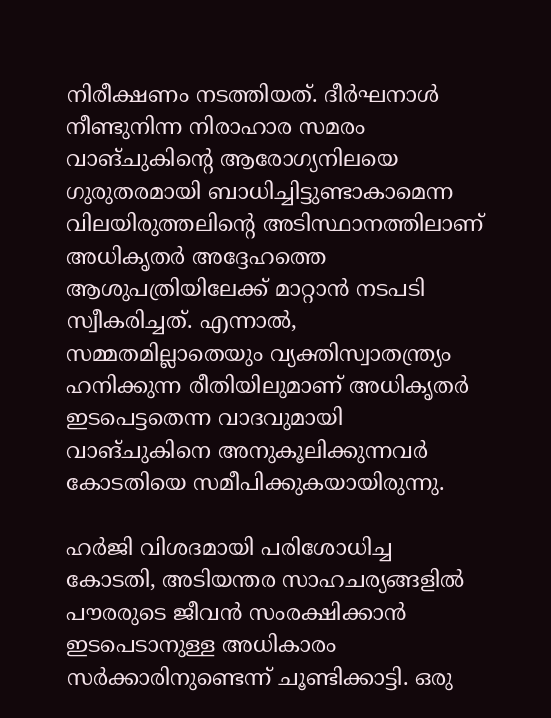നിരീക്ഷണം നടത്തിയത്. ദീര്‍ഘനാള്‍ നീണ്ടുനിന്ന നിരാഹാര സമരം വാങ്ചുകിന്റെ ആരോഗ്യനിലയെ ഗുരുതരമായി ബാധിച്ചിട്ടുണ്ടാകാമെന്ന വിലയിരുത്തലിന്റെ അടിസ്ഥാനത്തിലാണ് അധികൃതര്‍ അദ്ദേഹത്തെ ആശുപത്രിയിലേക്ക് മാറ്റാന്‍ നടപടി സ്വീകരിച്ചത്. എന്നാല്‍, സമ്മതമില്ലാതെയും വ്യക്തിസ്വാതന്ത്ര്യം ഹനിക്കുന്ന രീതിയിലുമാണ് അധികൃതര്‍ ഇടപെട്ടതെന്ന വാദവുമായി വാങ്ചുകിനെ അനുകൂലിക്കുന്നവര്‍ കോടതിയെ സമീപിക്കുകയായിരുന്നു.

ഹര്‍ജി വിശദമായി പരിശോധിച്ച കോടതി, അടിയന്തര സാഹചര്യങ്ങളില്‍ പൗരരുടെ ജീവന്‍ സംരക്ഷിക്കാന്‍ ഇടപെടാനുള്ള അധികാരം സര്‍ക്കാരിനുണ്ടെന്ന് ചൂണ്ടിക്കാട്ടി. ഒരു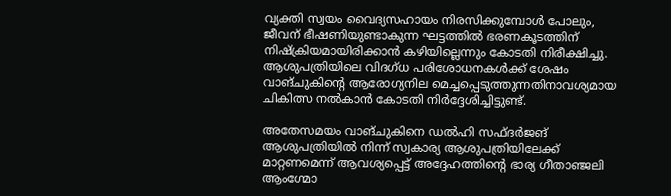വ്യക്തി സ്വയം വൈദ്യസഹായം നിരസിക്കുമ്പോള്‍ പോലും, ജീവന് ഭീഷണിയുണ്ടാകുന്ന ഘട്ടത്തില്‍ ഭരണകൂടത്തിന് നിഷ്‌ക്രിയമായിരിക്കാന്‍ കഴിയില്ലെന്നും കോടതി നിരീക്ഷിച്ചു. ആശുപത്രിയിലെ വിദഗ്ധ പരിശോധനകള്‍ക്ക് ശേഷം വാങ്ചുകിന്റെ ആരോഗ്യനില മെച്ചപ്പെടുത്തുന്നതിനാവശ്യമായ ചികിത്സ നല്‍കാന്‍ കോടതി നിര്‍ദ്ദേശിച്ചിട്ടുണ്ട്.

അതേസമയം വാങ്ചുകിനെ ഡല്‍ഹി സഫ്ദര്‍ജങ് ആശുപത്രിയില്‍ നിന്ന് സ്വകാര്യ ആശുപത്രിയിലേക്ക് മാറ്റണമെന്ന് ആവശ്യപ്പെട്ട് അദ്ദേഹത്തിന്റെ ഭാര്യ ഗീതാഞ്ജലി ആംഗ്മോ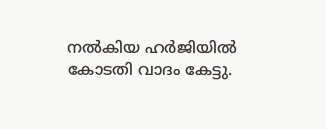നല്‍കിയ ഹര്‍ജിയില്‍ കോടതി വാദം കേട്ടു.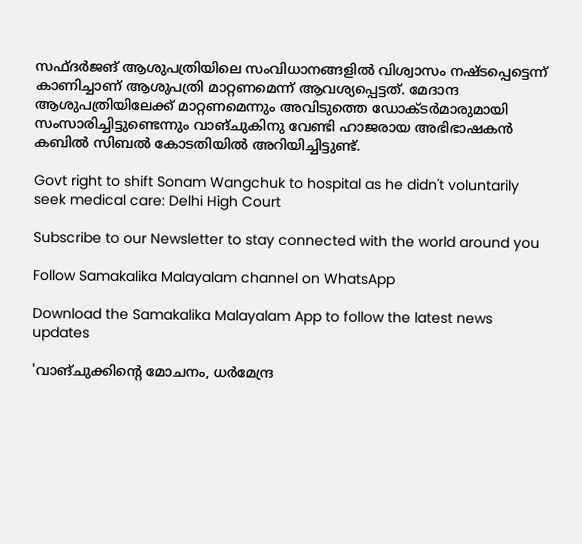സഫ്ദര്‍ജങ് ആശുപത്രിയിലെ സംവിധാനങ്ങളില്‍ വിശ്വാസം നഷ്ടപ്പെട്ടെന്ന് കാണിച്ചാണ് ആശുപത്രി മാറ്റണമെന്ന് ആവശ്യപ്പെട്ടത്. മേദാന്ദ ആശുപത്രിയിലേക്ക് മാറ്റണമെന്നും അവിടുത്തെ ഡോക്ടര്‍മാരുമായി സംസാരിച്ചിട്ടുണ്ടെന്നും വാങ്ചുകിനു വേണ്ടി ഹാജരായ അഭിഭാഷകന്‍ കബില്‍ സിബല്‍ കോടതിയില്‍ അറിയിച്ചിട്ടുണ്ട്.

Govt right to shift Sonam Wangchuk to hospital as he didn't voluntarily seek medical care: Delhi High Court

Subscribe to our Newsletter to stay connected with the world around you

Follow Samakalika Malayalam channel on WhatsApp

Download the Samakalika Malayalam App to follow the latest news updates

'വാങ്ചുക്കിന്റെ മോചനം, ധര്‍മേന്ദ്ര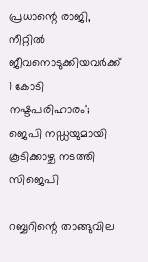പ്രധാന്റെ രാജി, നീറ്റില്‍ ജീവനൊടുക്കിയവര്‍ക്ക് 1 കോടി നഷ്ടപരിഹാരം'; ജെപി നഡ്ഡയുമായി കൂടിക്കാഴ്ച നടത്തി സിജെപി

റബ്ബറിന്റെ താങ്ങുവില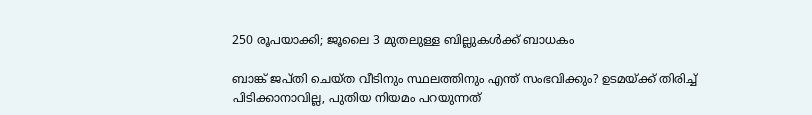250 രൂപയാക്കി; ജൂലൈ 3 മുതലുള്ള ബില്ലുകള്‍ക്ക് ബാധകം

ബാങ്ക് ജപ്തി ചെയ്ത വീടിനും സ്ഥലത്തിനും എന്ത് സംഭവിക്കും? ഉടമയ്ക്ക് തിരിച്ച് പിടിക്കാനാവില്ല, പുതിയ നിയമം പറയുന്നത്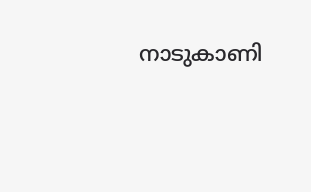നാടുകാണി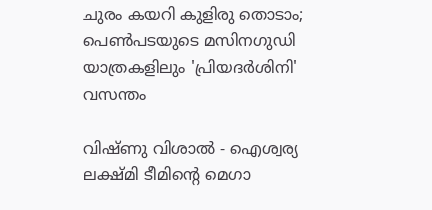ചുരം കയറി കുളിരു തൊടാം; പെൺപടയുടെ മസിനഗുഡി യാത്രകളിലും 'പ്രിയദർശിനി' വസന്തം

വിഷ്ണു വിശാൽ - ഐശ്വര്യ ലക്ഷ്മി ടീമിൻ്റെ മെഗാ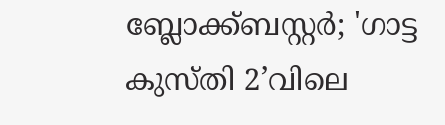ബ്ലോക്ക്ബസ്റ്റർ; 'ഗാട്ട കുസ്തി 2’വിലെ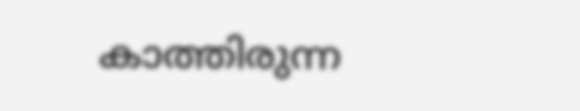കാത്തിരുന്ന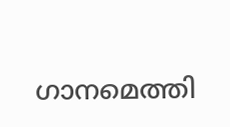ഗാനമെത്തി